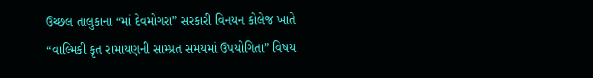ઉચ્છલ તાલુકાના “માં દેવમોગરા” સરકારી વિનયન કોલેજ ખાતે “વાલ્મિકી કૃત રામાયણની સામ્પ્રત સમયમાં ઉપયોગિતા” વિષય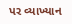પર વ્યાખ્યાન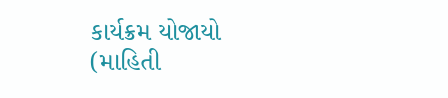કાર્યક્રમ યોજાયો
(માહિતી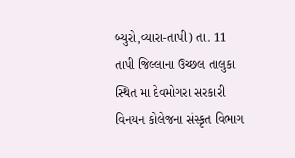બ્યુરો,વ્યારા-તાપી) તા. 11 તાપી જિલ્લાના ઉચ્છલ તાલુકા સ્થિત મા દેવમોગરા સરકારી વિનયન કોલેજના સંસ્કૃત વિભાગ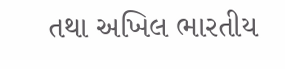તથા અખિલ ભારતીય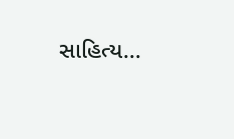સાહિત્ય...